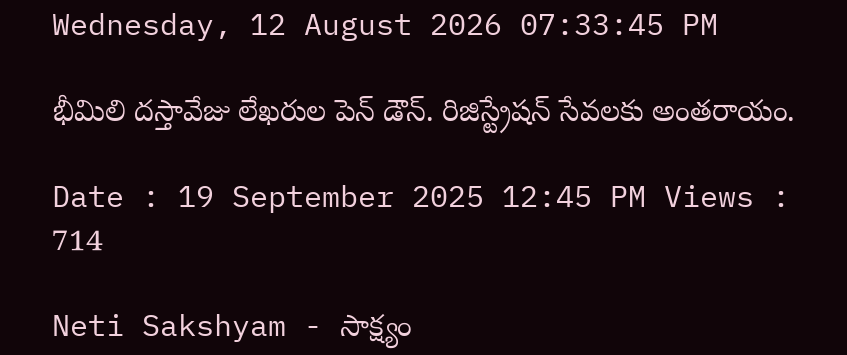Wednesday, 12 August 2026 07:33:45 PM

భీమిలి దస్తావేజు లేఖరుల పెన్ డౌన్. రిజిస్ట్రేషన్ సేవలకు అంతరాయం.

Date : 19 September 2025 12:45 PM Views : 714

Neti Sakshyam - సాక్ష్యం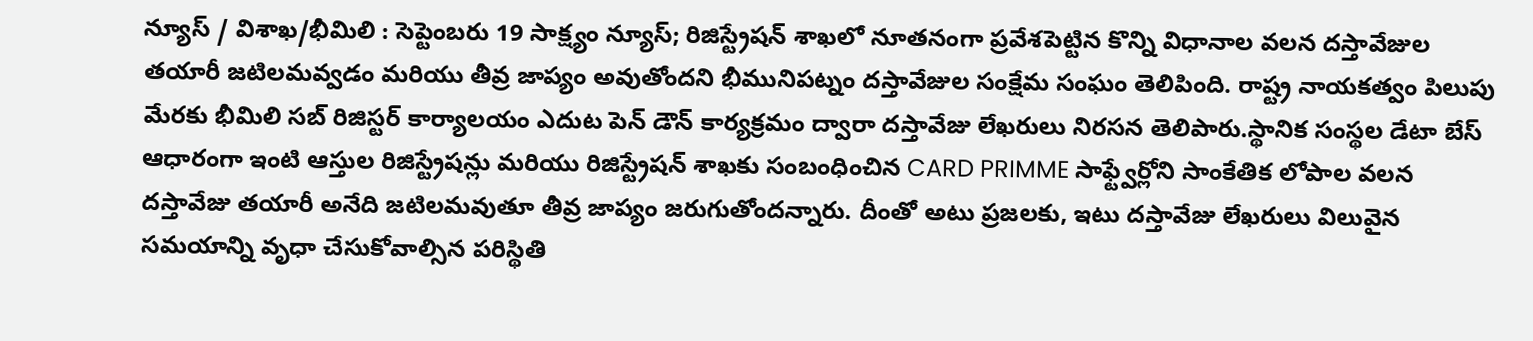న్యూస్ / విశాఖ/భీమిలి : సెప్టెంబరు 19 సాక్ష్యం న్యూస్; రిజిస్ట్రేషన్ శాఖలో నూతనంగా ప్రవేశపెట్టిన కొన్ని విధానాల వలన దస్తావేజుల తయారీ జటిలమవ్వడం మరియు తీవ్ర జాప్యం అవుతోందని భీమునిపట్నం దస్తావేజుల సంక్షేమ సంఘం తెలిపింది. రాష్ట్ర నాయకత్వం పిలుపు మేరకు భీమిలి సబ్ రిజిస్టర్ కార్యాలయం ఎదుట పెన్ డౌన్ కార్యక్రమం ద్వారా దస్తావేజు లేఖరులు నిరసన తెలిపారు.స్థానిక సంస్థల డేటా బేస్ ఆధారంగా ఇంటి ఆస్తుల రిజిస్ట్రేషన్లు మరియు రిజిస్ట్రేషన్ శాఖకు సంబంధించిన CARD PRIMME సాఫ్ట్వేర్లోని సాంకేతిక లోపాల వలన దస్తావేజు తయారీ అనేది జటిలమవుతూ తీవ్ర జాప్యం జరుగుతోందన్నారు. దీంతో అటు ప్రజలకు, ఇటు దస్తావేజు లేఖరులు విలువైన సమయాన్ని వృధా చేసుకోవాల్సిన పరిస్థితి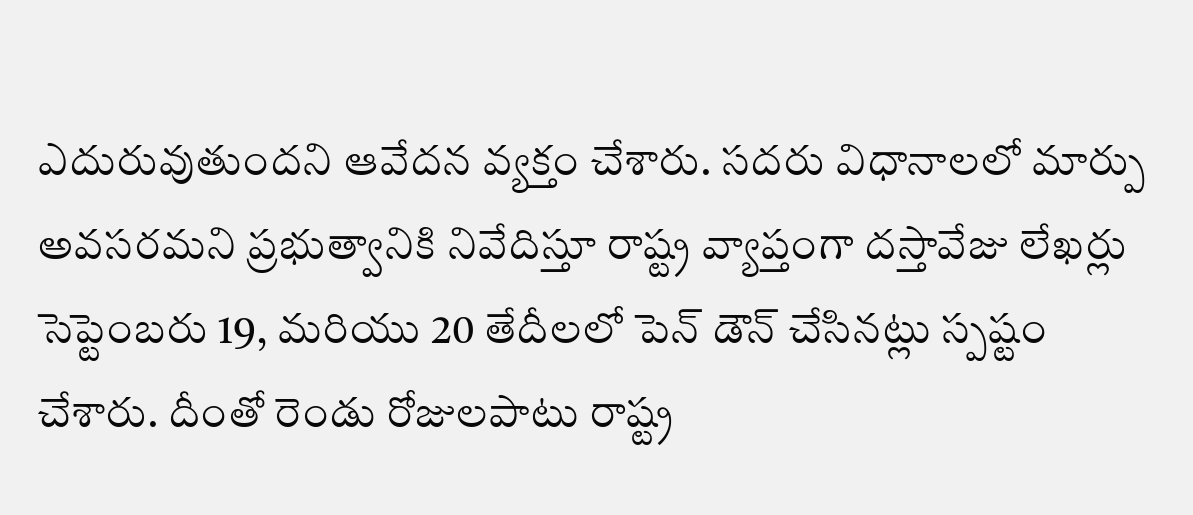ఎదురువుతుందని ఆవేదన వ్యక్తం చేశారు. సదరు విధానాలలో మార్పు అవసరమని ప్రభుత్వానికి నివేదిస్తూ రాష్ట్ర వ్యాప్తంగా దస్తావేజు లేఖర్లు సెప్టెంబరు 19, మరియు 20 తేదీలలో పెన్ డౌన్ చేసినట్లు స్పష్టం చేశారు. దీంతో రెండు రోజులపాటు రాష్ట్ర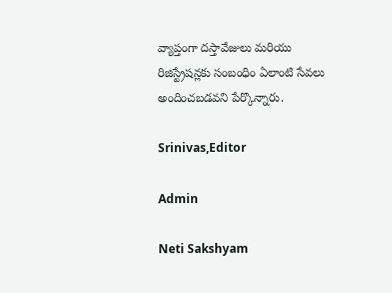వ్యాప్తంగా దస్తావేజులు మరియు రిజిస్ట్రేషన్లకు సంబంధిం ఏలాంటి సేవలు అందించబడవని పేర్కొన్నారు.

Srinivas,Editor

Admin

Neti Sakshyam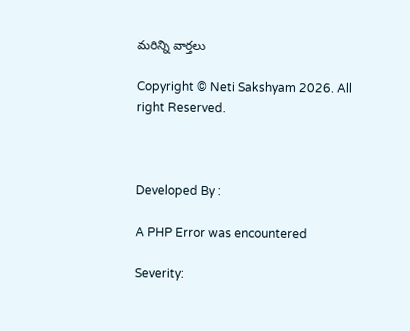మరిన్ని వార్తలు

Copyright © Neti Sakshyam 2026. All right Reserved.



Developed By :

A PHP Error was encountered

Severity: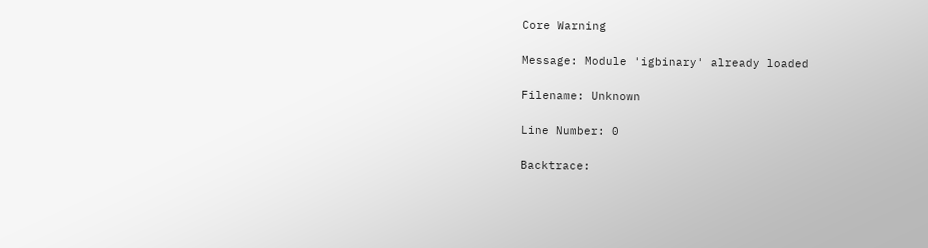Core Warning

Message: Module 'igbinary' already loaded

Filename: Unknown

Line Number: 0

Backtrace: